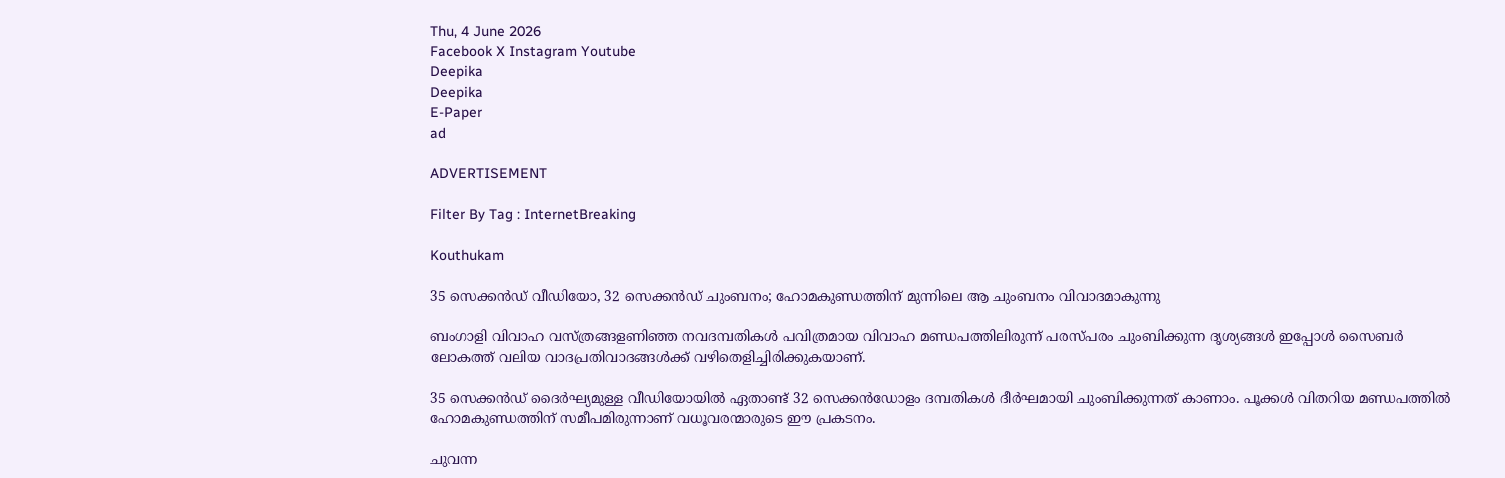Thu, 4 June 2026
Facebook X Instagram Youtube
Deepika
Deepika
E-Paper
ad

ADVERTISEMENT

Filter By Tag : InternetBreaking

Kouthukam

35 സെക്കൻഡ് വീഡിയോ, 32 സെക്കൻഡ് ചുംബനം; ഹോമകുണ്ഡത്തിന് മുന്നിലെ ആ ചുംബനം വിവാദമാകുന്നു

ബംഗാളി വിവാഹ വസ്ത്രങ്ങളണിഞ്ഞ നവദമ്പതികൾ പവിത്രമായ വിവാഹ മണ്ഡപത്തിലിരുന്ന് പരസ്പരം ചുംബിക്കുന്ന ദൃശ്യങ്ങൾ ഇപ്പോൾ സൈബർ ലോകത്ത് വലിയ വാദപ്രതിവാദങ്ങൾക്ക് വഴിതെളിച്ചിരിക്കുകയാണ്.

35 സെക്കൻഡ് ദൈർഘ്യമുള്ള വീഡിയോയിൽ ഏതാണ്ട് 32 സെക്കൻഡോളം ദമ്പതികൾ ദീർഘമായി ചുംബിക്കുന്നത് കാണാം. പൂക്കൾ വിതറിയ മണ്ഡപത്തിൽ ഹോമകുണ്ഡത്തിന് സമീപമിരുന്നാണ് വധൂവരന്മാരുടെ ഈ പ്രകടനം.

ചുവന്ന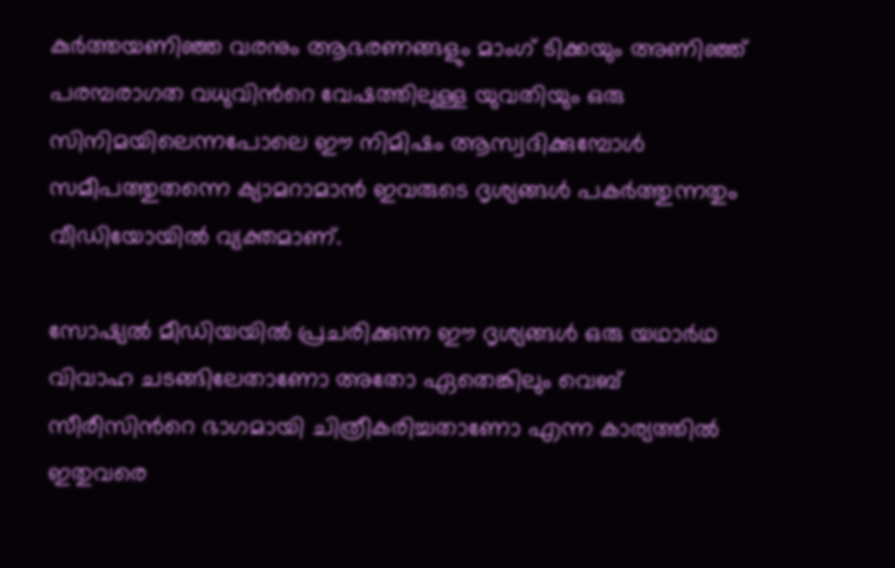കുർത്തയണിഞ്ഞ വരനും ആഭരണങ്ങളും മാംഗ് ടിക്കയും അണിഞ്ഞ് പരമ്പരാഗത വധുവിന്‍റെ വേഷത്തിലുള്ള യുവതിയും ഒരു സിനിമയിലെന്നപോലെ ഈ നിമിഷം ആസ്വദിക്കുമ്പോൾ സമീപത്തുതന്നെ ക്യാമറാമാൻ ഇവരുടെ ദൃശ്യങ്ങൾ പകർത്തുന്നതും വീഡിയോയിൽ വ്യക്തമാണ്.

സോഷ്യൽ മീഡിയയിൽ പ്രചരിക്കുന്ന ഈ ദൃശ്യങ്ങൾ ഒരു യഥാർഥ വിവാഹ ചടങ്ങിലേതാണോ അതോ ഏതെങ്കിലും വെബ് സീരീസിന്‍റെ ഭാഗമായി ചിത്രീകരിച്ചതാണോ എന്ന കാര്യത്തിൽ ഇതുവരെ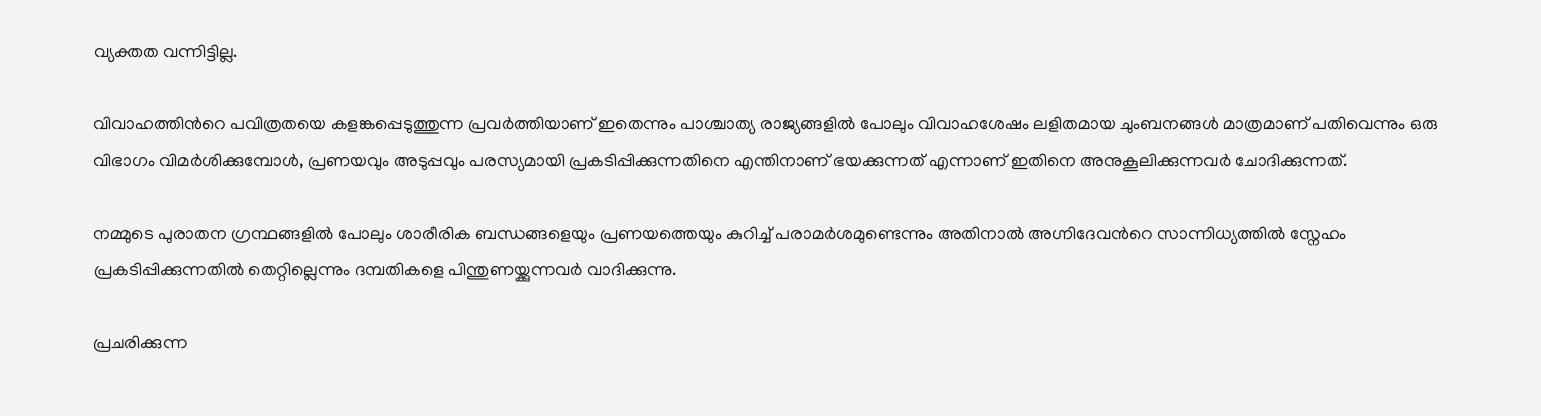വ്യക്തത വന്നിട്ടില്ല.

വിവാഹത്തിന്‍റെ പവിത്രതയെ കളങ്കപ്പെടുത്തുന്ന പ്രവർത്തിയാണ് ഇതെന്നും പാശ്ചാത്യ രാജ്യങ്ങളിൽ പോലും വിവാഹശേഷം ലളിതമായ ചുംബനങ്ങൾ മാത്രമാണ് പതിവെന്നും ഒരു വിഭാഗം വിമർശിക്കുമ്പോൾ, പ്രണയവും അടുപ്പവും പരസ്യമായി പ്രകടിപ്പിക്കുന്നതിനെ എന്തിനാണ് ഭയക്കുന്നത് എന്നാണ് ഇതിനെ അനുകൂലിക്കുന്നവർ ചോദിക്കുന്നത്.

നമ്മുടെ പുരാതന ഗ്രന്ഥങ്ങളിൽ പോലും ശാരീരിക ബന്ധങ്ങളെയും പ്രണയത്തെയും കുറിച്ച് പരാമർശമുണ്ടെന്നും അതിനാൽ അഗ്നിദേവന്‍റെ സാന്നിധ്യത്തിൽ സ്നേഹം പ്രകടിപ്പിക്കുന്നതിൽ തെറ്റില്ലെന്നും ദമ്പതികളെ പിന്തുണയ്ക്കുന്നവർ വാദിക്കുന്നു.

പ്രചരിക്കുന്ന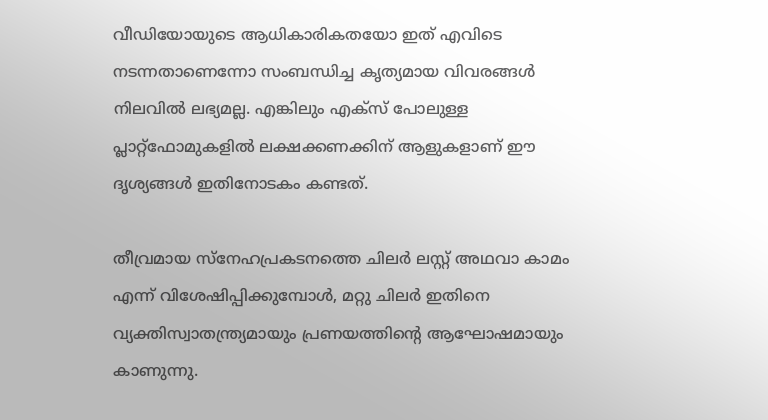വീഡിയോയുടെ ആധികാരികതയോ ഇത് എവിടെ നടന്നതാണെന്നോ സംബന്ധിച്ച കൃത്യമായ വിവരങ്ങൾ നിലവിൽ ലഭ്യമല്ല. എങ്കിലും എക്സ് പോലുള്ള പ്ലാറ്റ്‌ഫോമുകളിൽ ലക്ഷക്കണക്കിന് ആളുകളാണ് ഈ ദൃശ്യങ്ങൾ ഇതിനോടകം കണ്ടത്.

തീവ്രമായ സ്നേഹപ്രകടനത്തെ ചിലർ ലസ്റ്റ് അഥവാ കാമം എന്ന് വിശേഷിപ്പിക്കുമ്പോൾ, മറ്റു ചിലർ ഇതിനെ വ്യക്തിസ്വാതന്ത്ര്യമായും പ്രണയത്തിന്‍റെ ആഘോഷമായും കാണുന്നു.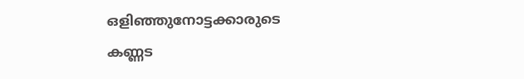ഒളിഞ്ഞുനോട്ടക്കാരുടെ കണ്ണട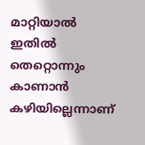മാറ്റിയാൽ ഇതിൽ തെറ്റൊന്നും കാണാൻ കഴിയില്ലെന്നാണ്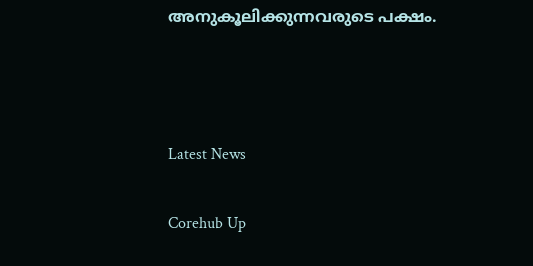അനുകൂലിക്കുന്നവരുടെ പക്ഷം.



Latest News

Corehub Up